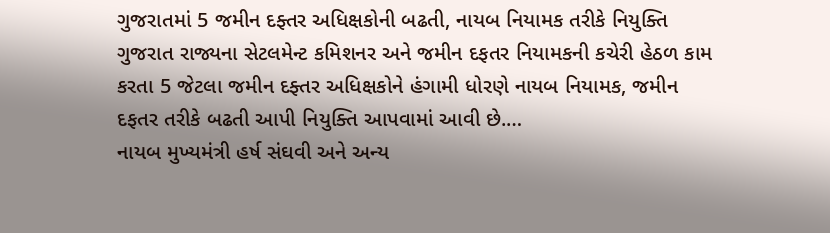ગુજરાતમાં 5 જમીન દફ્તર અધિક્ષકોની બઢતી, નાયબ નિયામક તરીકે નિયુક્તિ
ગુજરાત રાજ્યના સેટલમેન્ટ કમિશનર અને જમીન દફતર નિયામકની કચેરી હેઠળ કામ કરતા 5 જેટલા જમીન દફ્તર અધિક્ષકોને હંગામી ધોરણે નાયબ નિયામક, જમીન દફતર તરીકે બઢતી આપી નિયુક્તિ આપવામાં આવી છે.…
નાયબ મુખ્યમંત્રી હર્ષ સંઘવી અને અન્ય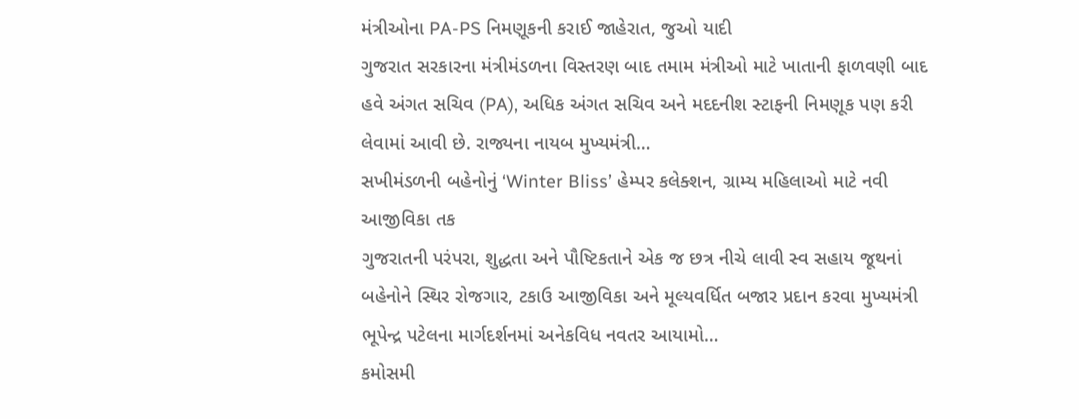મંત્રીઓના PA-PS નિમણૂકની કરાઈ જાહેરાત, જુઓ યાદી
ગુજરાત સરકારના મંત્રીમંડળના વિસ્તરણ બાદ તમામ મંત્રીઓ માટે ખાતાની ફાળવણી બાદ હવે અંગત સચિવ (PA), અધિક અંગત સચિવ અને મદદનીશ સ્ટાફની નિમણૂક પણ કરી લેવામાં આવી છે. રાજ્યના નાયબ મુખ્યમંત્રી…
સખીમંડળની બહેનોનું ‘Winter Bliss’ હેમ્પર કલેક્શન, ગ્રામ્ય મહિલાઓ માટે નવી આજીવિકા તક
ગુજરાતની પરંપરા, શુદ્ધતા અને પૌષ્ટિકતાને એક જ છત્ર નીચે લાવી સ્વ સહાય જૂથનાં બહેનોને સ્થિર રોજગાર, ટકાઉ આજીવિકા અને મૂલ્યવર્ધિત બજાર પ્રદાન કરવા મુખ્યમંત્રી ભૂપેન્દ્ર પટેલના માર્ગદર્શનમાં અનેકવિધ નવતર આયામો…
કમોસમી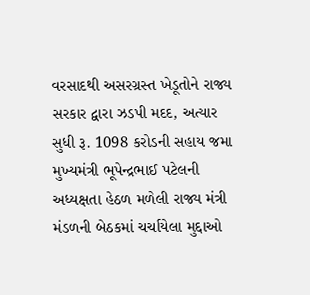વરસાદથી અસરગ્રસ્ત ખેડૂતોને રાજ્ય સરકાર દ્વારા ઝડપી મદદ, અત્યાર સુધી રૂ. 1098 કરોડની સહાય જમા
મુખ્યમંત્રી ભૂપેન્દ્રભાઈ પટેલની અધ્યક્ષતા હેઠળ મળેલી રાજ્ય મંત્રી મંડળની બેઠકમાં ચર્ચાયેલા મુદ્દાઓ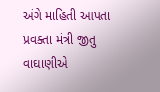અંગે માહિતી આપતા પ્રવક્તા મંત્રી જીતુ વાઘાણીએ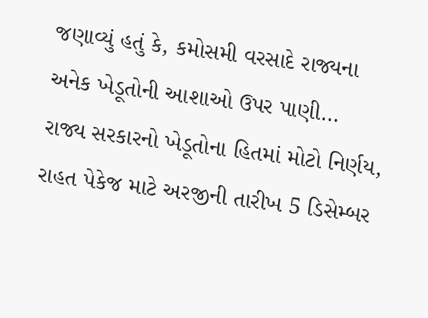જણાવ્યું હતું કે, કમોસમી વરસાદે રાજ્યના અનેક ખેડૂતોની આશાઓ ઉપર પાણી…
રાજ્ય સરકારનો ખેડૂતોના હિતમાં મોટો નિર્ણય, રાહત પેકેજ માટે અરજીની તારીખ 5 ડિસેમ્બર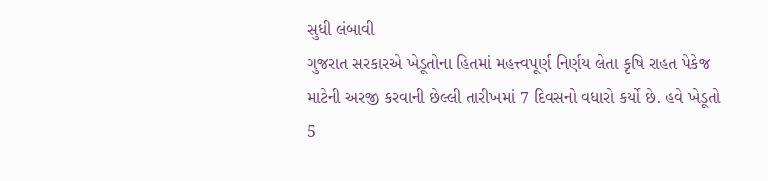સુધી લંબાવી
ગુજરાત સરકારએ ખેડૂતોના હિતમાં મહત્ત્વપૂર્ણ નિર્ણય લેતા કૃષિ રાહત પેકેજ માટેની અરજી કરવાની છેલ્લી તારીખમાં 7 દિવસનો વધારો કર્યો છે. હવે ખેડૂતો 5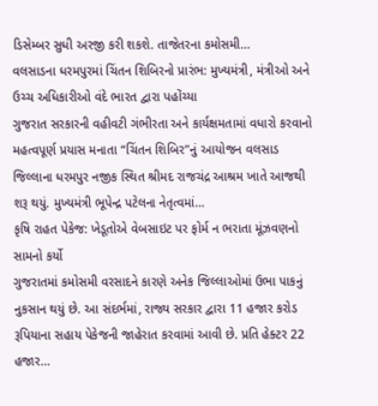ડિસેમ્બર સુધી અરજી કરી શકશે. તાજેતરના કમોસમી…
વલસાડના ધરમપુરમાં ચિંતન શિબિરનો પ્રારંભ: મુખ્યમંત્રી, મંત્રીઓ અને ઉચ્ચ અધિકારીઓ વંદે ભારત દ્વારા પહોંચ્યા
ગુજરાત સરકારની વહીવટી ગંભીરતા અને કાર્યક્ષમતામાં વધારો કરવાનો મહત્વપૂર્ણ પ્રયાસ મનાતા “ચિંતન શિબિર”નું આયોજન વલસાડ જિલ્લાના ધરમપુર નજીક સ્થિત શ્રીમદ રાજચંદ્ર આશ્રમ ખાતે આજથી શરૂ થયું. મુખ્યમંત્રી ભૂપેન્દ્ર પટેલના નેતૃત્વમાં…
કૃષિ રાહત પેકેજ: ખેડૂતોએ વેબસાઇટ પર ફોર્મ ન ભરાતા મૂંઝવણનો સામનો કર્યો
ગુજરાતમાં કમોસમી વરસાદને કારણે અનેક જિલ્લાઓમાં ઉભા પાકનું નુકસાન થયું છે. આ સંદર્ભમાં, રાજ્ય સરકાર દ્વારા 11 હજાર કરોડ રૂપિયાના સહાય પેકેજની જાહેરાત કરવામાં આવી છે. પ્રતિ હેક્ટર 22 હજાર…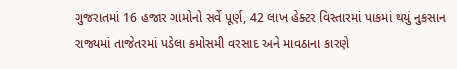ગુજરાતમાં 16 હજાર ગામોનો સર્વે પૂર્ણ, 42 લાખ હેક્ટર વિસ્તારમાં પાકમાં થયું નુકસાન
રાજ્યમાં તાજેતરમાં પડેલા કમોસમી વરસાદ અને માવઠાના કારણે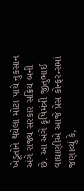ખેડૂતોને થયેલા મોટા પાયે નુકસાન અંગે રાજ્ય સરકાર સક્રિય બની છે. આ અંગે કૃષિમંત્રી જીતુભાઈ વાઘાણીએ આજે પ્રેસ કોન્ફરન્સમાં જણાવ્યું કે,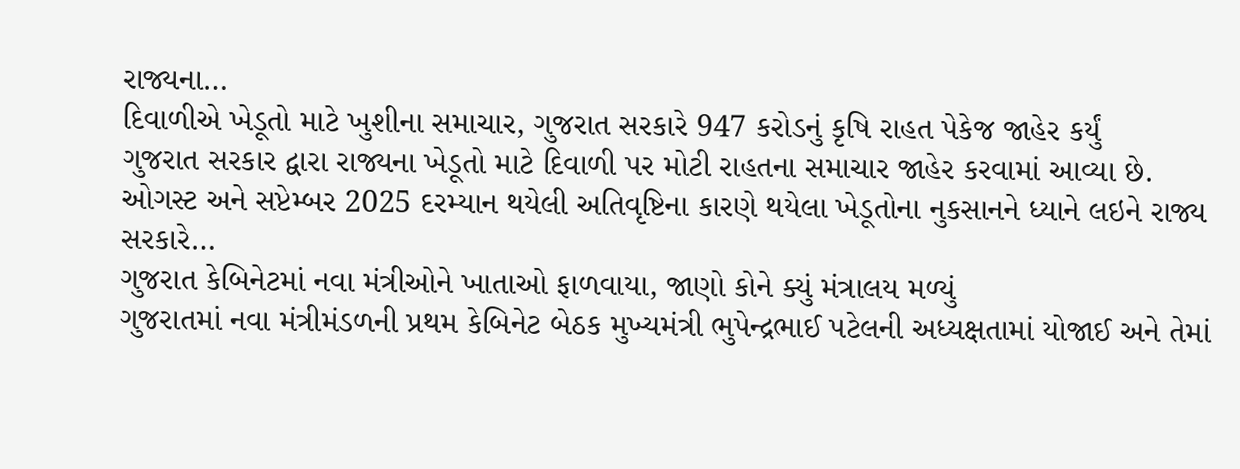રાજ્યના…
દિવાળીએ ખેડૂતો માટે ખુશીના સમાચાર, ગુજરાત સરકારે 947 કરોડનું કૃષિ રાહત પેકેજ જાહેર કર્યું
ગુજરાત સરકાર દ્વારા રાજ્યના ખેડૂતો માટે દિવાળી પર મોટી રાહતના સમાચાર જાહેર કરવામાં આવ્યા છે. ઓગસ્ટ અને સપ્ટેમ્બર 2025 દરમ્યાન થયેલી અતિવૃષ્ટિના કારણે થયેલા ખેડૂતોના નુકસાનને ધ્યાને લઇને રાજ્ય સરકારે…
ગુજરાત કેબિનેટમાં નવા મંત્રીઓને ખાતાઓ ફાળવાયા, જાણો કોને ક્યું મંત્રાલય મળ્યું
ગુજરાતમાં નવા મંત્રીમંડળની પ્રથમ કેબિનેટ બેઠક મુખ્યમંત્રી ભુપેન્દ્રભાઈ પટેલની અધ્યક્ષતામાં યોજાઈ અને તેમાં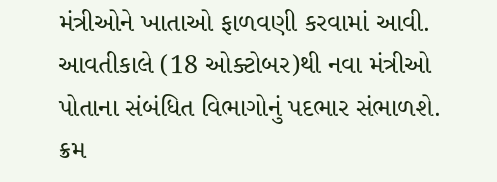મંત્રીઓને ખાતાઓ ફાળવણી કરવામાં આવી. આવતીકાલે (18 ઓક્ટોબર)થી નવા મંત્રીઓ પોતાના સંબંધિત વિભાગોનું પદભાર સંભાળશે. ક્રમ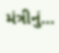મંત્રીનું…